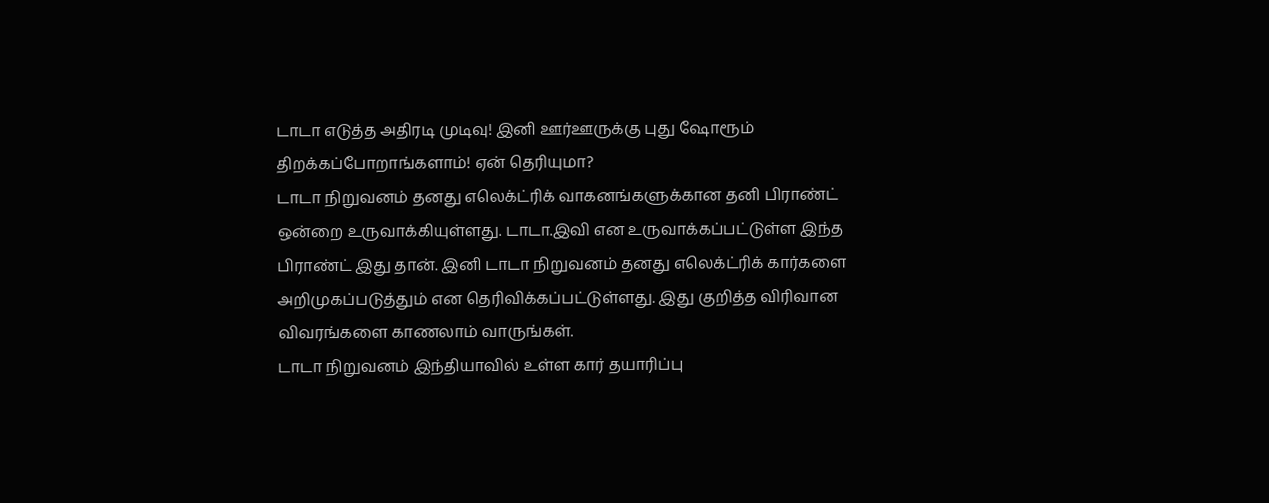டாடா எடுத்த அதிரடி முடிவு! இனி ஊர்ஊருக்கு புது ஷோரூம் திறக்கப்போறாங்களாம்! ஏன் தெரியுமா?
டாடா நிறுவனம் தனது எலெக்ட்ரிக் வாகனங்களுக்கான தனி பிராண்ட் ஒன்றை உருவாக்கியுள்ளது. டாடா.இவி என உருவாக்கப்பட்டுள்ள இந்த பிராண்ட் இது தான். இனி டாடா நிறுவனம் தனது எலெக்ட்ரிக் கார்களை அறிமுகப்படுத்தும் என தெரிவிக்கப்பட்டுள்ளது. இது குறித்த விரிவான விவரங்களை காணலாம் வாருங்கள்.
டாடா நிறுவனம் இந்தியாவில் உள்ள கார் தயாரிப்பு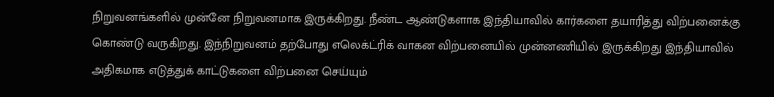நிறுவனங்களில் முன்னே நிறுவனமாக இருக்கிறது. நீண்ட ஆண்டுகளாக இந்தியாவில் கார்களை தயாரித்து விற்பனைக்கு கொண்டு வருகிறது. இந்நிறுவனம் தற்போது எலெக்ட்ரிக் வாகன விற்பனையில் முன்னணியில் இருக்கிறது இந்தியாவில் அதிகமாக எடுத்துக் காட்டுகளை விற்பனை செய்யும்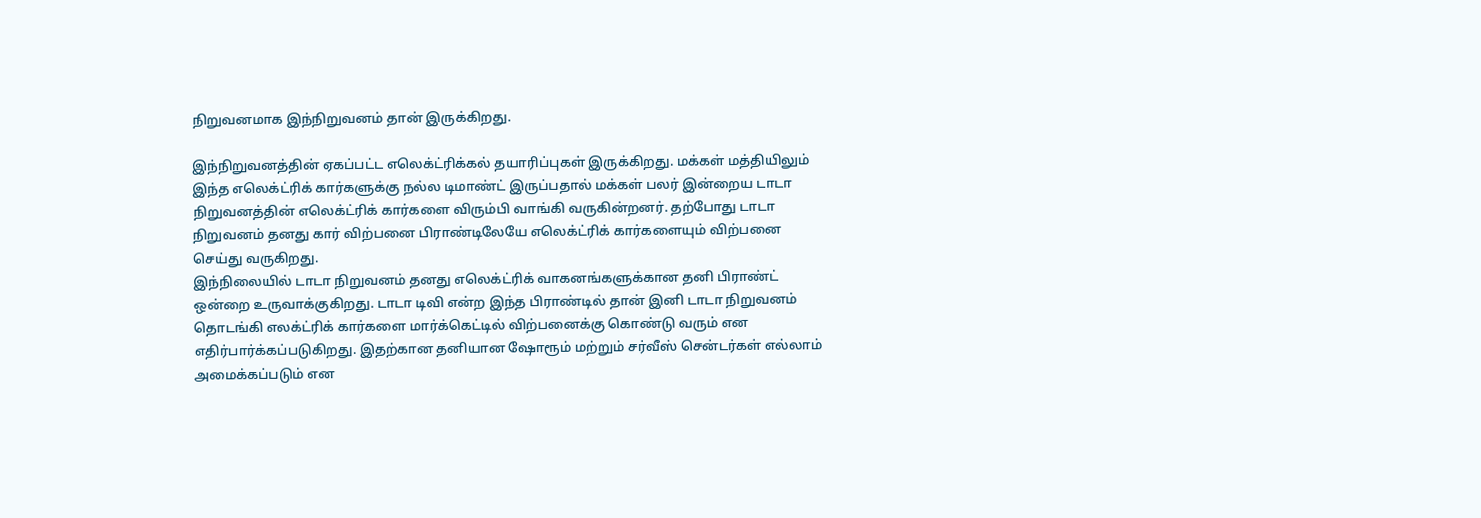நிறுவனமாக இந்நிறுவனம் தான் இருக்கிறது.

இந்நிறுவனத்தின் ஏகப்பட்ட எலெக்ட்ரிக்கல் தயாரிப்புகள் இருக்கிறது. மக்கள் மத்தியிலும் இந்த எலெக்ட்ரிக் கார்களுக்கு நல்ல டிமாண்ட் இருப்பதால் மக்கள் பலர் இன்றைய டாடா நிறுவனத்தின் எலெக்ட்ரிக் கார்களை விரும்பி வாங்கி வருகின்றனர். தற்போது டாடா நிறுவனம் தனது கார் விற்பனை பிராண்டிலேயே எலெக்ட்ரிக் கார்களையும் விற்பனை செய்து வருகிறது.
இந்நிலையில் டாடா நிறுவனம் தனது எலெக்ட்ரிக் வாகனங்களுக்கான தனி பிராண்ட் ஒன்றை உருவாக்குகிறது. டாடா டிவி என்ற இந்த பிராண்டில் தான் இனி டாடா நிறுவனம் தொடங்கி எலக்ட்ரிக் கார்களை மார்க்கெட்டில் விற்பனைக்கு கொண்டு வரும் என எதிர்பார்க்கப்படுகிறது. இதற்கான தனியான ஷோரூம் மற்றும் சர்வீஸ் சென்டர்கள் எல்லாம் அமைக்கப்படும் என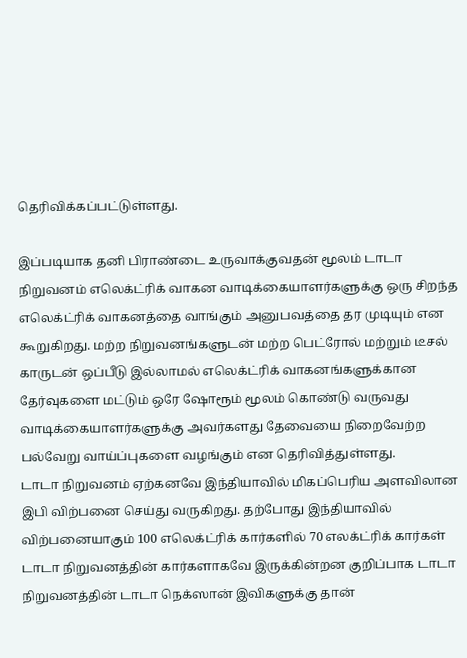தெரிவிக்கப்பட்டுள்ளது.

இப்படியாக தனி பிராண்டை உருவாக்குவதன் மூலம் டாடா நிறுவனம் எலெக்ட்ரிக் வாகன வாடிக்கையாளர்களுக்கு ஒரு சிறந்த எலெக்ட்ரிக் வாகனத்தை வாங்கும் அனுபவத்தை தர முடியும் என கூறுகிறது. மற்ற நிறுவனங்களுடன் மற்ற பெட்ரோல் மற்றும் டீசல் காருடன் ஒப்பீடு இல்லாமல் எலெக்ட்ரிக் வாகனங்களுக்கான தேர்வுகளை மட்டும் ஒரே ஷோரூம் மூலம் கொண்டு வருவது வாடிக்கையாளர்களுக்கு அவர்களது தேவையை நிறைவேற்ற பல்வேறு வாய்ப்புகளை வழங்கும் என தெரிவித்துள்ளது.
டாடா நிறுவனம் ஏற்கனவே இந்தியாவில் மிகப்பெரிய அளவிலான இபி விற்பனை செய்து வருகிறது. தற்போது இந்தியாவில் விற்பனையாகும் 100 எலெக்ட்ரிக் கார்களில் 70 எலக்ட்ரிக் கார்கள் டாடா நிறுவனத்தின் கார்களாகவே இருக்கின்றன குறிப்பாக டாடா நிறுவனத்தின் டாடா நெக்ஸான் இவிகளுக்கு தான்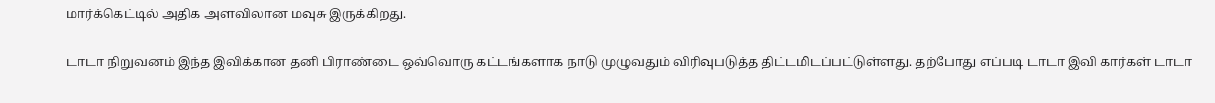மார்க்கெட்டில் அதிக அளவிலான மவுசு இருக்கிறது.

டாடா நிறுவனம் இந்த இவிக்கான தனி பிராண்டை ஒவ்வொரு கட்டங்களாக நாடு முழுவதும் விரிவுபடுத்த திட்டமிடப்பட்டுள்ளது. தற்போது எப்படி டாடா இவி கார்கள் டாடா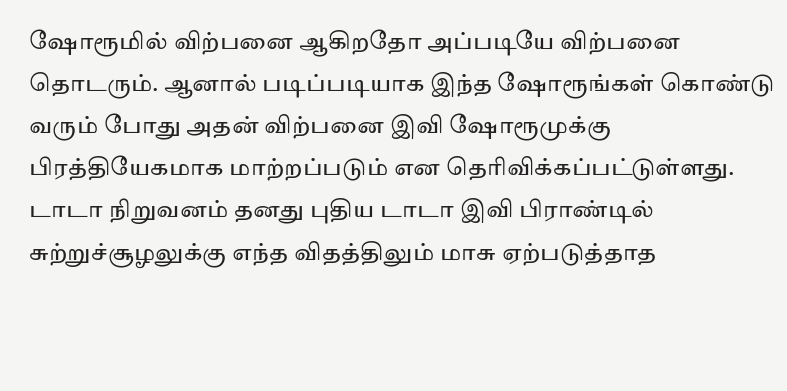ஷோரூமில் விற்பனை ஆகிறதோ அப்படியே விற்பனை தொடரும். ஆனால் படிப்படியாக இந்த ஷோரூங்கள் கொண்டு வரும் போது அதன் விற்பனை இவி ஷோரூமுக்கு பிரத்தியேகமாக மாற்றப்படும் என தெரிவிக்கப்பட்டுள்ளது.
டாடா நிறுவனம் தனது புதிய டாடா இவி பிராண்டில் சுற்றுச்சூழலுக்கு எந்த விதத்திலும் மாசு ஏற்படுத்தாத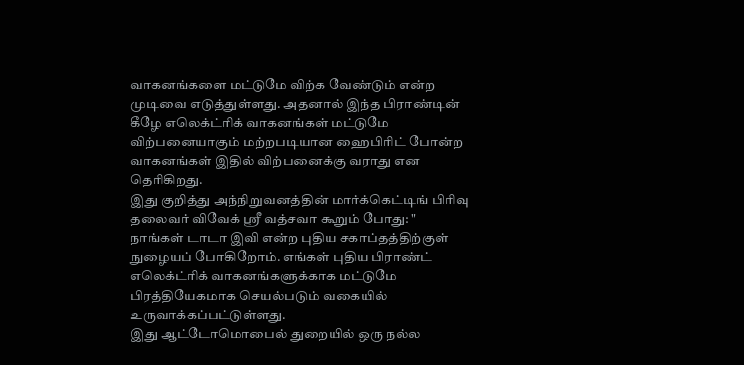வாகனங்களை மட்டுமே விற்க வேண்டும் என்ற முடிவை எடுத்துள்ளது. அதனால் இந்த பிராண்டின் கீழே எலெக்ட்ரிக் வாகனங்கள் மட்டுமே விற்பனையாகும் மற்றபடியான ஹைபிரிட் போன்ற வாகனங்கள் இதில் விற்பனைக்கு வராது என தெரிகிறது.
இது குறித்து அந்நிறுவனத்தின் மார்க்கெட்டிங் பிரிவு தலைவர் விவேக் ஸ்ரீ வத்சவா கூறும் போது: " நாங்கள் டாடா இவி என்ற புதிய சகாப்தத்திற்குள் நுழையப் போகிறோம். எங்கள் புதிய பிராண்ட் எலெக்ட்ரிக் வாகனங்களுக்காக மட்டுமே பிரத்தியேகமாக செயல்படும் வகையில் உருவாக்கப்பட்டுள்ளது.
இது ஆட்டோமொபைல் துறையில் ஒரு நல்ல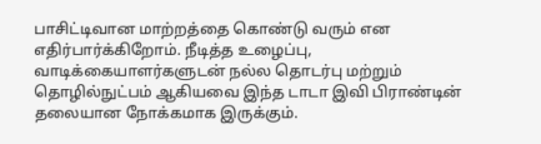பாசிட்டிவான மாற்றத்தை கொண்டு வரும் என எதிர்பார்க்கிறோம். நீடித்த உழைப்பு, வாடிக்கையாளர்களுடன் நல்ல தொடர்பு மற்றும் தொழில்நுட்பம் ஆகியவை இந்த டாடா இவி பிராண்டின் தலையான நோக்கமாக இருக்கும்.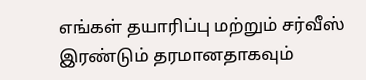எங்கள் தயாரிப்பு மற்றும் சர்வீஸ் இரண்டும் தரமானதாகவும்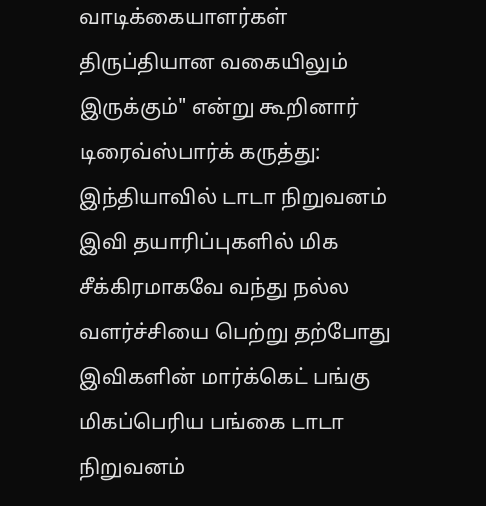வாடிக்கையாளர்கள் திருப்தியான வகையிலும் இருக்கும்" என்று கூறினார்
டிரைவ்ஸ்பார்க் கருத்து: இந்தியாவில் டாடா நிறுவனம் இவி தயாரிப்புகளில் மிக சீக்கிரமாகவே வந்து நல்ல வளர்ச்சியை பெற்று தற்போது இவிகளின் மார்க்கெட் பங்கு மிகப்பெரிய பங்கை டாடா நிறுவனம்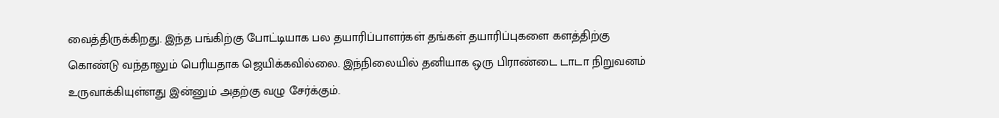வைத்திருக்கிறது. இந்த பங்கிற்கு போட்டியாக பல தயாரிப்பாளர்கள் தங்கள் தயாரிப்புகளை களத்திற்கு கொண்டு வந்தாலும் பெரியதாக ஜெயிக்கவில்லை. இந்நிலையில் தனியாக ஒரு பிராண்டை டாடா நிறுவனம் உருவாக்கியுள்ளது இன்னும் அதற்கு வழு சேர்க்கும்.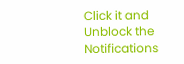Click it and Unblock the Notifications